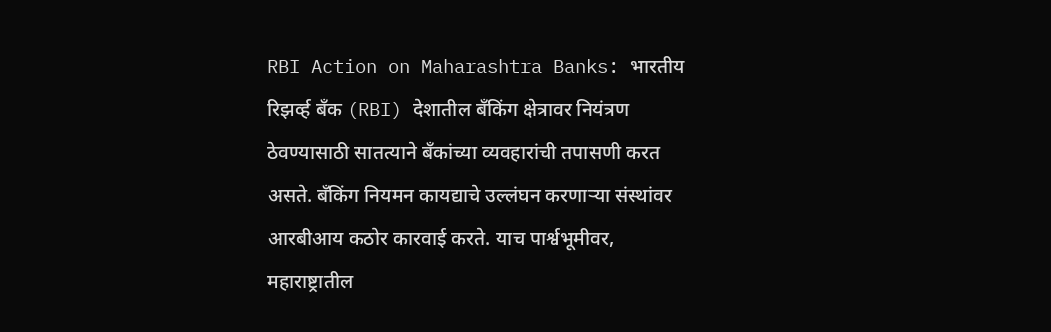RBI Action on Maharashtra Banks: भारतीय रिझर्व्ह बँक (RBI) देशातील बँकिंग क्षेत्रावर नियंत्रण ठेवण्यासाठी सातत्याने बँकांच्या व्यवहारांची तपासणी करत असते. बँकिंग नियमन कायद्याचे उल्लंघन करणाऱ्या संस्थांवर आरबीआय कठोर कारवाई करते. याच पार्श्वभूमीवर, महाराष्ट्रातील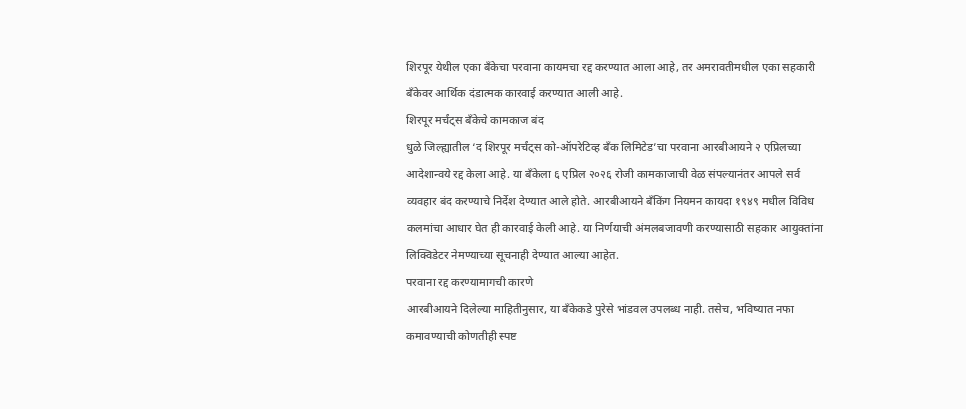शिरपूर येथील एका बँकेचा परवाना कायमचा रद्द करण्यात आला आहे, तर अमरावतीमधील एका सहकारी बँकेवर आर्थिक दंडात्मक कारवाई करण्यात आली आहे.
शिरपूर मर्चंट्स बँकेचे कामकाज बंद
धुळे जिल्ह्यातील ‘द शिरपूर मर्चंट्स को-ऑपरेटिव्ह बँक लिमिटेड’चा परवाना आरबीआयने २ एप्रिलच्या आदेशान्वये रद्द केला आहे. या बँकेला ६ एप्रिल २०२६ रोजी कामकाजाची वेळ संपल्यानंतर आपले सर्व व्यवहार बंद करण्याचे निर्देश देण्यात आले होते. आरबीआयने बँकिंग नियमन कायदा १९४९ मधील विविध कलमांचा आधार घेत ही कारवाई केली आहे. या निर्णयाची अंमलबजावणी करण्यासाठी सहकार आयुक्तांना लिक्विडेटर नेमण्याच्या सूचनाही देण्यात आल्या आहेत.
परवाना रद्द करण्यामागची कारणे
आरबीआयने दिलेल्या माहितीनुसार, या बँकेकडे पुरेसे भांडवल उपलब्ध नाही. तसेच, भविष्यात नफा कमावण्याची कोणतीही स्पष्ट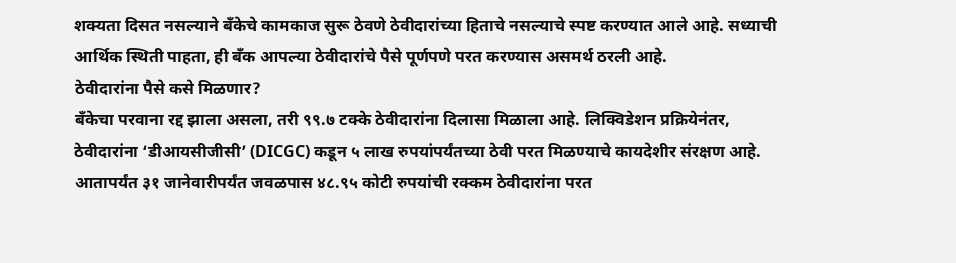शक्यता दिसत नसल्याने बँकेचे कामकाज सुरू ठेवणे ठेवीदारांच्या हिताचे नसल्याचे स्पष्ट करण्यात आले आहे. सध्याची आर्थिक स्थिती पाहता, ही बँक आपल्या ठेवीदारांचे पैसे पूर्णपणे परत करण्यास असमर्थ ठरली आहे.
ठेवीदारांना पैसे कसे मिळणार?
बँकेचा परवाना रद्द झाला असला, तरी ९९.७ टक्के ठेवीदारांना दिलासा मिळाला आहे. लिक्विडेशन प्रक्रियेनंतर, ठेवीदारांना ‘डीआयसीजीसी’ (DICGC) कडून ५ लाख रुपयांपर्यंतच्या ठेवी परत मिळण्याचे कायदेशीर संरक्षण आहे. आतापर्यंत ३१ जानेवारीपर्यंत जवळपास ४८.९५ कोटी रुपयांची रक्कम ठेवीदारांना परत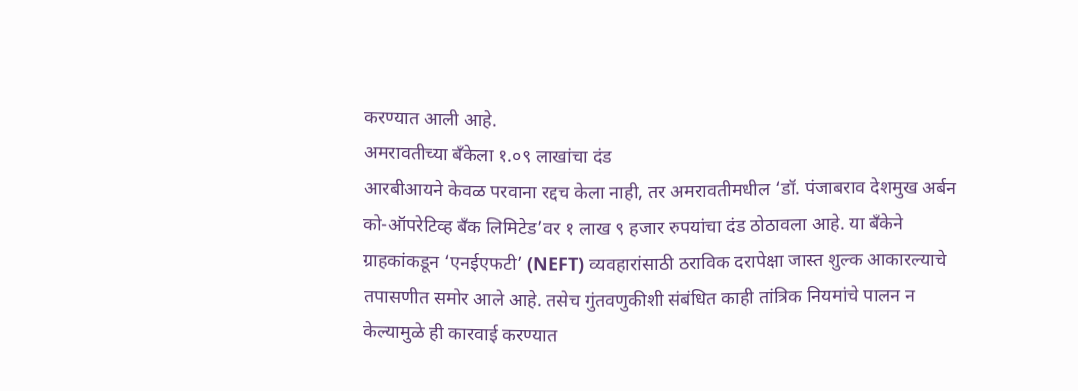करण्यात आली आहे.
अमरावतीच्या बँकेला १.०९ लाखांचा दंड
आरबीआयने केवळ परवाना रद्दच केला नाही, तर अमरावतीमधील ‘डॉ. पंजाबराव देशमुख अर्बन को-ऑपरेटिव्ह बँक लिमिटेड’वर १ लाख ९ हजार रुपयांचा दंड ठोठावला आहे. या बँकेने ग्राहकांकडून ‘एनईएफटी’ (NEFT) व्यवहारांसाठी ठराविक दरापेक्षा जास्त शुल्क आकारल्याचे तपासणीत समोर आले आहे. तसेच गुंतवणुकीशी संबंधित काही तांत्रिक नियमांचे पालन न केल्यामुळे ही कारवाई करण्यात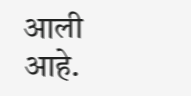आली आहे.